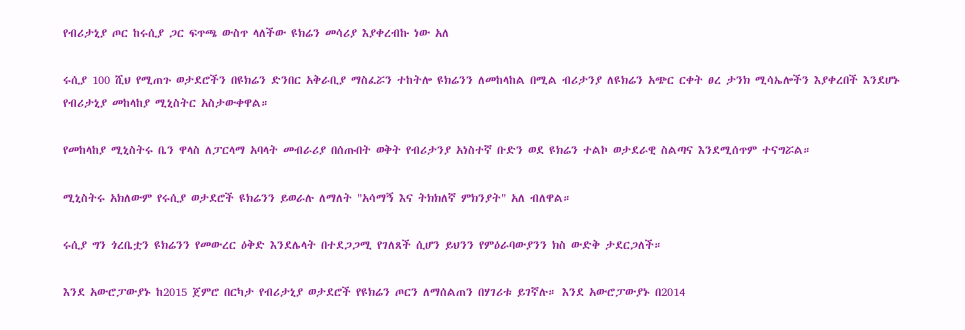የብሪታኒያ ጦር ከሩሲያ ጋር ፍጥጫ ውስጥ ላለችው ዩክሬን መሳሪያ እያቀረብኩ ነው አለ

ሩሲያ 100 ሺህ የሚጠጉ ወታደሮችን በዩክሬን ድንበር አቅራቢያ ማስፈሯን ተከትሎ ዩክሬንን ለመከላከል በሚል ብሪታንያ ለዩክሬን አጭር ርቀት ፀረ ታንክ ሚሳኤሎችን እያቀረበች እንደሆኑ የብሪታኒያ መከላከያ ሚኒስትር አስታውቀዋል።

የመከላከያ ሚኒስትሩ ቤን ዋላስ ለፓርላማ አባላት መብራሪያ በሰጡበት ወቅት የብሪታንያ አነስተኛ ቡድን ወደ ዩክሬን ተልኮ ወታደራዊ ስልጣና እንደሚሰጥም ተናግሯል።

ሚኒስትሩ አክለውም የሩሲያ ወታደሮች ዩክሬንን ይወራሉ ለማለት "አሳማኝ እና ትክክለኛ ምክንያት" አለ ብለዋል።

ሩሲያ ግን ጎረቤቷን ዩክሬንን የመውረር ዕቅድ እንደሌላት በተደጋጋሚ የገለጸች ሲሆን ይህንን የምዕራባውያንን ክስ ውድቅ ታደርጋለች።

እንደ አውሮፓውያኑ ከ2015 ጀምሮ በርካታ የብሪታኒያ ወታደሮች የዩክሬን ጦርን ለማሰልጠን በሃገሪቱ ይገኛሉ። እንደ አውሮፓውያኑ በ2014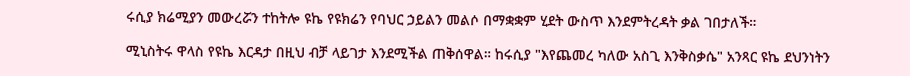ሩሲያ ክሬሚያን መውረሯን ተከትሎ ዩኬ የዩክሬን የባህር ኃይልን መልሶ በማቋቋም ሂደት ውስጥ እንደምትረዳት ቃል ገበታለች።

ሚኒስትሩ ዋላስ የዩኬ እርዳታ በዚህ ብቻ ላይገታ እንደሚችል ጠቅሰዋል። ከሩሲያ "እየጨመረ ካለው አስጊ እንቅስቃሴ" አንጻር ዩኬ ደህንነትን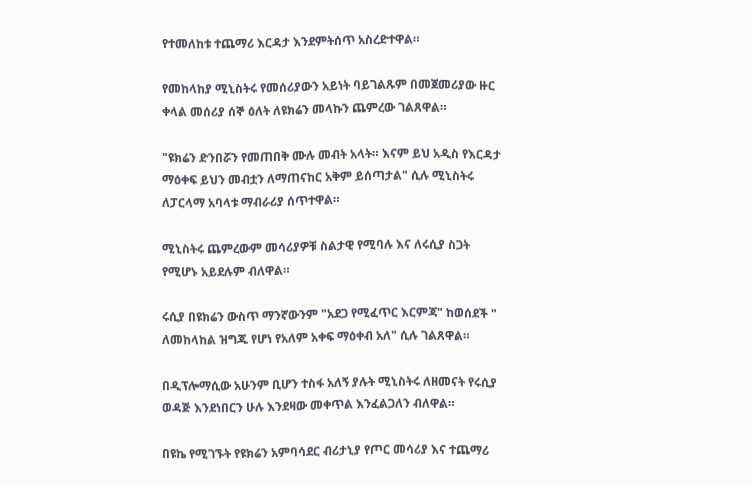የተመለከቱ ተጨማሪ እርዳታ እንደምትሰጥ አስረድተዋል።

የመከላከያ ሚኒስትሩ የመሰሪያውን አይነት ባይገልጹም በመጀመሪያው ዙር ቀላል መሰሪያ ሰኞ ዕለት ለዩክሬን መላኩን ጨምረው ገልጸዋል።

"ዩክሬን ድንበሯን የመጠበቅ ሙሉ መብት አላት። እናም ይህ አዲስ የእርዳታ ማዕቀፍ ይህን መብቷን ለማጠናከር አቅም ይሰጣታል" ሲሉ ሚኒስትሩ ለፓርላማ አባላቱ ማብራሪያ ሰጥተዋል።

ሚኒስትሩ ጨምረውም መሳሪያዎቹ ስልታዊ የሚባሉ እና ለሩሲያ ስጋት የሚሆኑ አይደሉም ብለዋል።

ሩሲያ በዩክሬን ውስጥ ማንኛውንም "አደጋ የሚፈጥር እርምጃ" ከወሰደች " ለመከላከል ዝግጁ የሆነ የአለም አቀፍ ማዕቀብ አለ" ሲሉ ገልጸዋል።

በዲፕሎማሲው አሁንም ቢሆን ተስፋ አለኝ ያሉት ሚኒስትሩ ለዘመናት የሩሲያ ወዳጅ እንደነበርን ሁሉ እንደዛው መቀጥል እንፈልጋለን ብለዋል።

በዩኬ የሚገኙት የዩክሬን አምባሳደር ብሪታኒያ የጦር መሳሪያ እና ተጨማሪ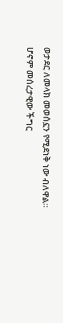ወታደር ለመላክ መወሰኗን የሚደነቅ ነው ብለዋል። ሆኖም መሰረታዊው ችግር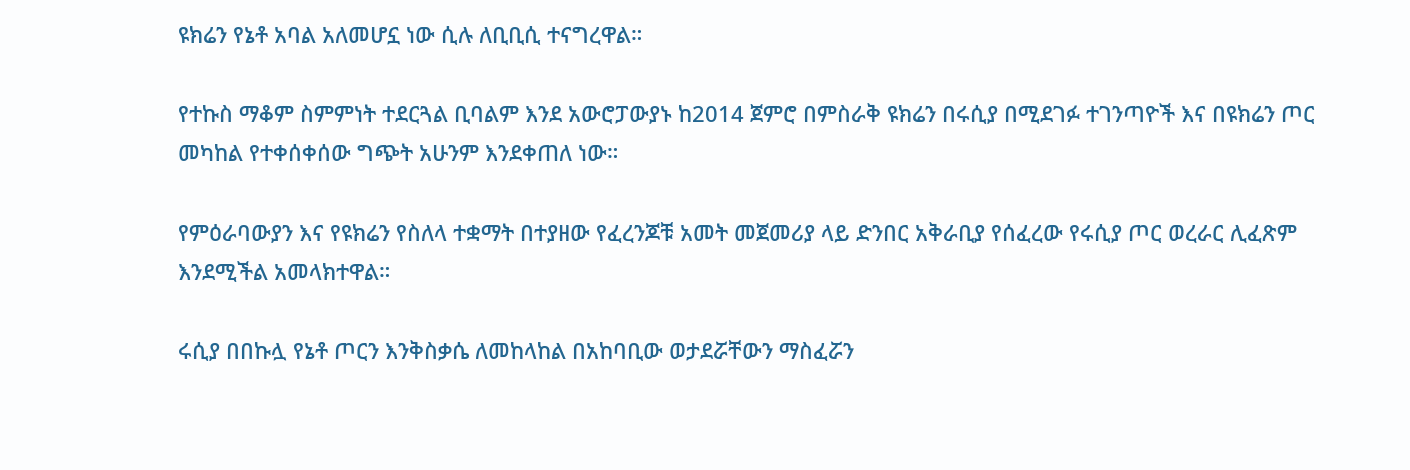ዩክሬን የኔቶ አባል አለመሆኗ ነው ሲሉ ለቢቢሲ ተናግረዋል።

የተኩስ ማቆም ስምምነት ተደርጓል ቢባልም እንደ አውሮፓውያኑ ከ2014 ጀምሮ በምስራቅ ዩክሬን በሩሲያ በሚደገፉ ተገንጣዮች እና በዩክሬን ጦር መካከል የተቀሰቀሰው ግጭት አሁንም እንደቀጠለ ነው።

የምዕራባውያን እና የዩክሬን የስለላ ተቋማት በተያዘው የፈረንጆቹ አመት መጀመሪያ ላይ ድንበር አቅራቢያ የሰፈረው የሩሲያ ጦር ወረራር ሊፈጽም እንደሚችል አመላክተዋል።

ሩሲያ በበኩሏ የኔቶ ጦርን እንቅስቃሴ ለመከላከል በአከባቢው ወታደሯቸውን ማስፈሯን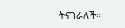ትናገራለች።